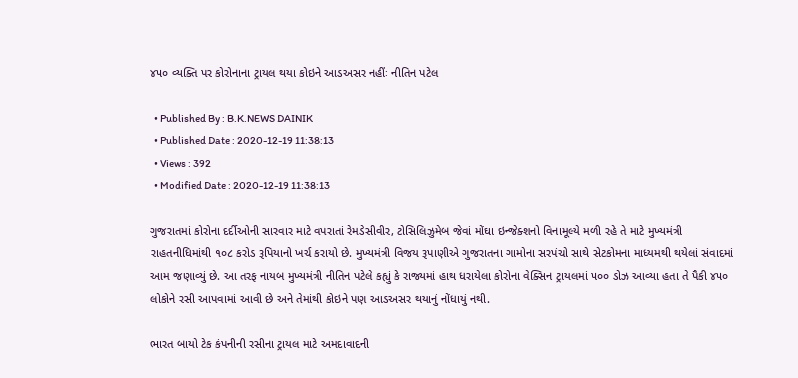૪૫૦ વ્યક્તિ પર કોરોનાના ટ્રાયલ થયા કોઇને આડઅસર નહીંઃ નીતિન પટેલ

  • Published By : B.K.NEWS DAINIK
  • Published Date : 2020-12-19 11:38:13
  • Views : 392
  • Modified Date : 2020-12-19 11:38:13

ગુજરાતમાં કોરોના દર્દીઓની સારવાર માટે વપરાતાં રેમડેસીવીર, ટોસિલિઝુમેબ જેવાં મોંઘા ઇન્જેક્શનો વિનામૂલ્યે મળી રહે તે માટે મુખ્યમંત્રી રાહતનીધિમાંથી ૧૦૮ કરોડ રૂપિયાનો ખર્ચ કરાયો છે. મુખ્યમંત્રી વિજય રૂપાણીએ ગુજરાતના ગામોના સરપંચો સાથે સેટકોમના માધ્યમથી થયેલાં સંવાદમાં આમ જણાવ્યું છે. આ તરફ નાયબ મુખ્યમંત્રી નીતિન પટેલે કહ્યું કે રાજ્યમાં હાથ ધરાયેલા કોરોના વેક્સિન ટ્રાયલમાં ૫૦૦ ડોઝ આવ્યા હતા તે પૈકી ૪૫૦ લોકોને રસી આપવામાં આવી છે અને તેમાંથી કોઇને પણ આડઅસર થયાનું નોંધાયું નથી.

ભારત બાયો ટેક કંપનીની રસીના ટ્રાયલ માટે અમદાવાદની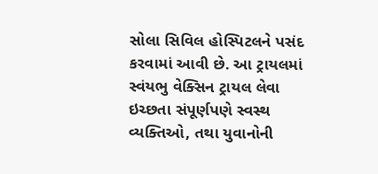સોલા સિવિલ હોસ્પિટલને પસંદ કરવામાં આવી છે. આ ટ્રાયલમાં સ્વંયભુ વેક્સિન ટ્રાયલ લેવા ઇચ્છતા સંપૂર્ણપણે સ્વસ્થ વ્યક્તિઓ, તથા યુવાનોની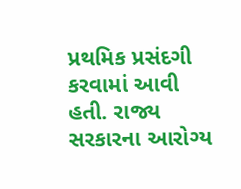પ્રથમિક પ્રસંદગી કરવામાં આવી હતી. રાજ્ય સરકારના આરોગ્ય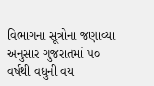વિભાગના સૂત્રોના જણાવ્યા અનુસાર ગુજરાતમાં ૫૦ વર્ષથી વધુની વય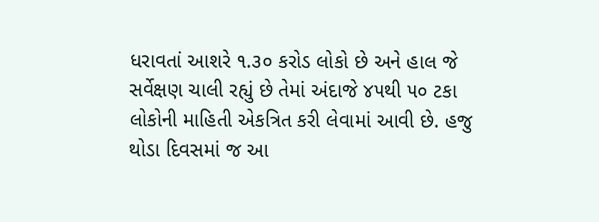ધરાવતાં આશરે ૧.૩૦ કરોડ લોકો છે અને હાલ જે સર્વેક્ષણ ચાલી રહ્યું છે તેમાં અંદાજે ૪૫થી ૫૦ ટકા લોકોની માહિતી એકત્રિત કરી લેવામાં આવી છે. હજુ થોડા દિવસમાં જ આ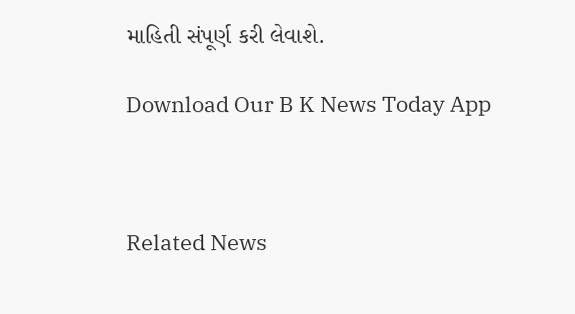માહિતી સંપૂર્ણ કરી લેવાશે.

Download Our B K News Today App



Related News